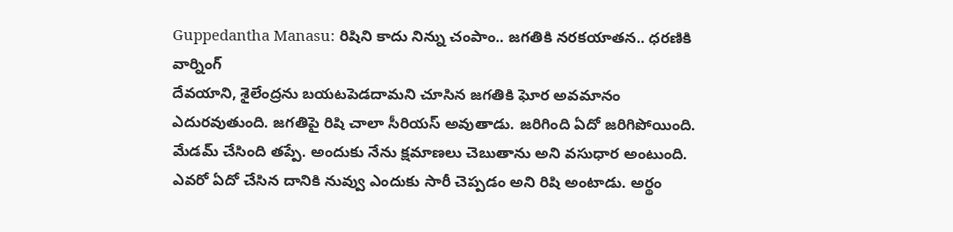Guppedantha Manasu: రిషిని కాదు నిన్ను చంపాం.. జగతికి నరకయాతన.. ధరణికి వార్నింగ్
దేవయాని, శైలేంద్రను బయటపెడదామని చూసిన జగతికి ఘోర అవమానం ఎదురవుతుంది. జగతిపై రిషి చాలా సీరియస్ అవుతాడు. జరిగింది ఏదో జరిగిపోయింది. మేడమ్ చేసింది తప్పే. అందుకు నేను క్షమాణలు చెబుతాను అని వసుధార అంటుంది. ఎవరో ఏదో చేసిన దానికి నువ్వు ఎందుకు సారీ చెప్పడం అని రిషి అంటాడు. అర్థం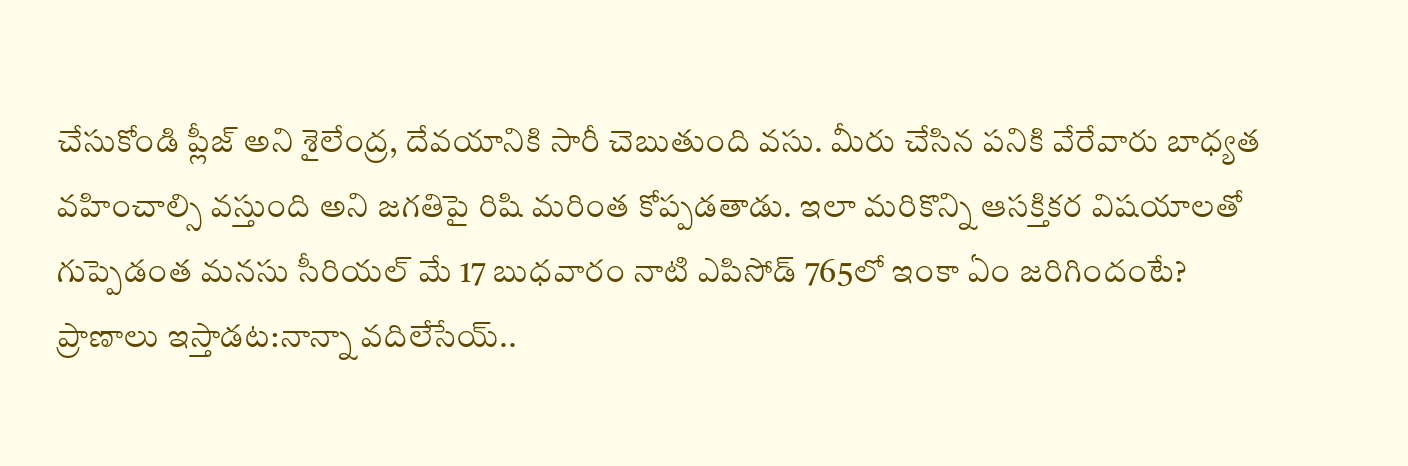చేసుకోండి ప్లీజ్ అని శైలేంద్ర, దేవయానికి సారీ చెబుతుంది వసు. మీరు చేసిన పనికి వేరేవారు బాధ్యత వహించాల్సి వస్తుంది అని జగతిపై రిషి మరింత కోప్పడతాడు. ఇలా మరికొన్ని ఆసక్తికర విషయాలతో గుప్పెడంత మనసు సీరియల్ మే 17 బుధవారం నాటి ఎపిసోడ్ 765లో ఇంకా ఏం జరిగిందంటే?
ప్రాణాలు ఇస్తాడట:నాన్నా వదిలేసేయ్..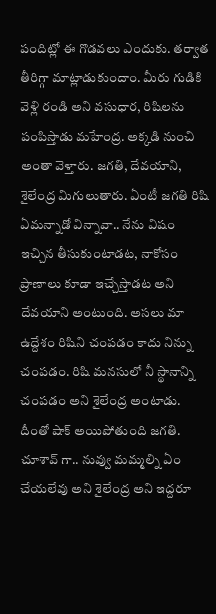పందిట్లో ఈ గొడవలు ఎందుకు. తర్వాత తీరిగ్గా మాట్లాడుకుందాం. మీరు గుడికి వెళ్లి రండి అని వసుధార, రిషిలను పంపిస్తాడు మహేంద్ర. అక్కడి నుంచి అంతా వెళ్తారు. జగతి, దేవయాని, శైలేంద్ర మిగులుతారు. ఏంటీ జగతి రిషి ఏమన్నాడో విన్నావా.. నేను విషం ఇచ్చిన తీసుకుంటాడట, నాకోసం ప్రాణాలు కూడా ఇచ్చేస్తాడట అని దేవయాని అంటుంది. అసలు మా ఉద్దేశం రిషిని చంపడం కాదు నిన్ను చంపడం. రిషి మనసులో నీ స్థానాన్ని చంపడం అని శైలేంద్ర అంటాడు. దీంతో షాక్ అయిపోతుంది జగతి. చూశావ్ గా.. నువ్వు మమ్మల్ని ఏం చేయలేవు అని శైలేంద్ర అని ఇద్దరూ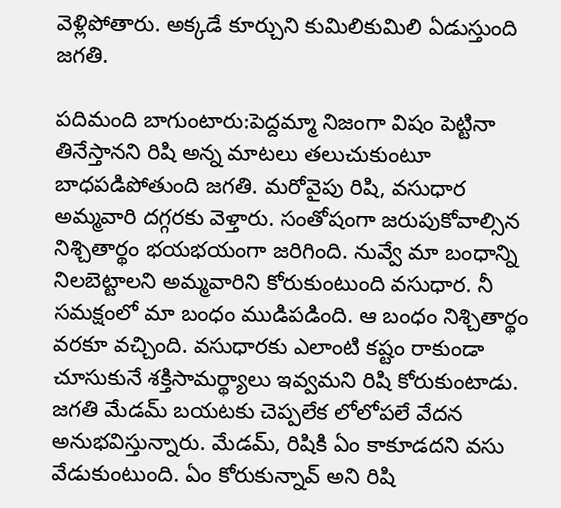వెళ్లిపోతారు. అక్కడే కూర్చుని కుమిలికుమిలి ఏడుస్తుంది జగతి.

పదిమంది బాగుంటారు:పెద్దమ్మా నిజంగా విషం పెట్టినా తినేస్తానని రిషి అన్న మాటలు తలుచుకుంటూ బాధపడిపోతుంది జగతి. మరోవైపు రిషి, వసుధార అమ్మవారి దగ్గరకు వెళ్తారు. సంతోషంగా జరుపుకోవాల్సిన నిశ్చితార్థం భయభయంగా జరిగింది. నువ్వే మా బంధాన్ని నిలబెట్టాలని అమ్మవారిని కోరుకుంటుంది వసుధార. నీ సమక్షంలో మా బంధం ముడిపడింది. ఆ బంధం నిశ్చితార్థం వరకూ వచ్చింది. వసుధారకు ఎలాంటి కష్టం రాకుండా చూసుకునే శక్తిసామర్థ్యాలు ఇవ్వమని రిషి కోరుకుంటాడు. జగతి మేడమ్ బయటకు చెప్పలేక లోలోపలే వేదన అనుభవిస్తున్నారు. మేడమ్, రిషికి ఏం కాకూడదని వసు వేడుకుంటుంది. ఏం కోరుకున్నావ్ అని రిషి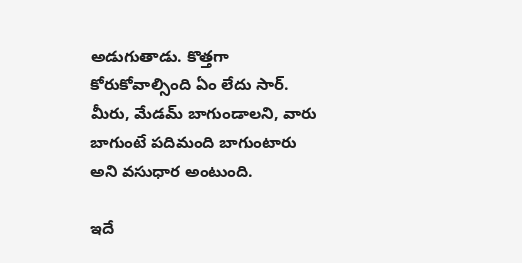అడుగుతాడు. కొత్తగా కోరుకోవాల్సింది ఏం లేదు సార్. మీరు, మేడమ్ బాగుండాలని, వారు బాగుంటే పదిమంది బాగుంటారు అని వసుధార అంటుంది.

ఇదే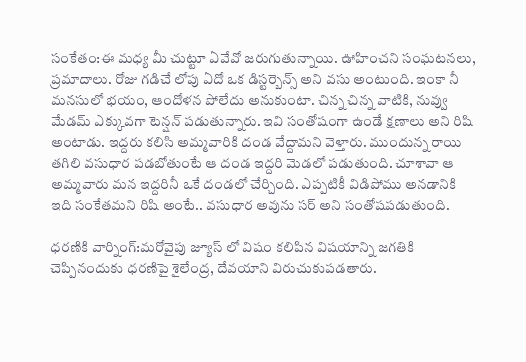సంకేతం:ఈ మధ్య మీ చుట్టూ ఏవేవో జరుగుతున్నాయి. ఊహించని సంఘటనలు, ప్రమాదాలు. రోజు గడిచే లోపు ఏదో ఒక డిస్టర్బెన్స్ అని వసు అంటుంది. ఇంకా నీ మనసులో భయం, ఆందోళన పోలేదు అనుకుంటా. చిన్న చిన్న వాటికి, నువ్వు మేడమ్ ఎక్కువగా టెన్షన్ పడుతున్నారు. ఇవి సంతోషంగా ఉండే క్షణాలు అని రిషి అంటాడు. ఇద్దరు కలిసి అమ్మవారికి దండ వేద్దామని వెళ్తారు. ముందున్న రాయి తగిలి వసుధార పడబోతుంటే ఆ దండ ఇద్దరి మెడలో పడుతుంది. చూశావా ఆ అమ్మవారు మన ఇద్దరినీ ఒకే దండలో చేర్చింది. ఎప్పటికీ విడిపోము అనడానికి ఇది సంకేతమని రిషి అంటే.. వసుధార అవును సర్ అని సంతోషపడుతుంది.

ధరణికి వార్నింగ్:మరోవైపు జ్యూస్ లో విషం కలిపిన విషయాన్ని జగతికి చెప్పినందుకు ధరణిపై శైలేంద్ర, దేవయాని విరుచుకుపడతారు.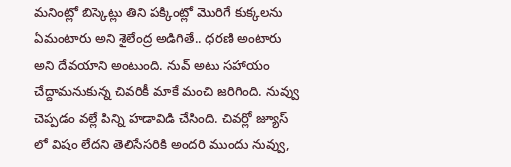మనింట్లో బిస్కెట్లు తిని పక్కింట్లో మొరిగే కుక్కలను ఏమంటారు అని శైలేంద్ర అడిగితే.. ధరణి అంటారు అని దేవయాని అంటుంది. నువ్ అటు సహాయం చేద్దామనుకున్న చివరికీ మాకే మంచి జరిగింది. నువ్వు చెప్పడం వల్లే పిన్ని హడావిడి చేసింది. చివర్లో జ్యూస్ లో విషం లేదని తెలిసేసరికి అందరి ముందు నువ్వు,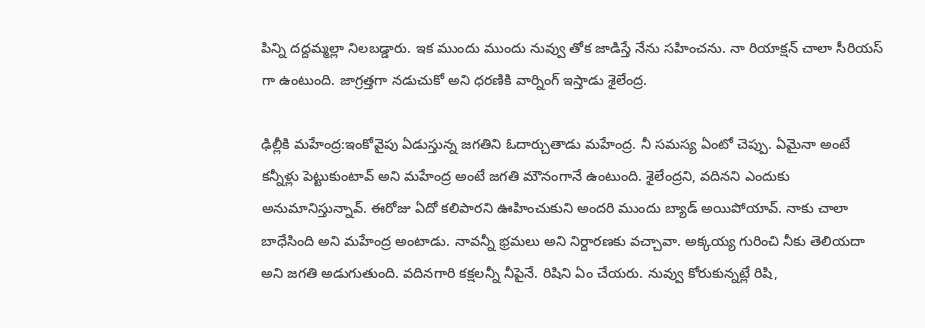పిన్ని దద్దమ్మల్లా నిలబడ్డారు. ఇక ముందు ముందు నువ్వు తోక జాడిస్తే నేను సహించను. నా రియాక్షన్ చాలా సీరియస్ గా ఉంటుంది. జాగ్రత్తగా నడుచుకో అని ధరణికి వార్నింగ్ ఇస్తాడు శైలేంద్ర.

ఢిల్లీకి మహేంద్ర:ఇంకోవైపు ఏడుస్తున్న జగతిని ఓదార్చుతాడు మహేంద్ర. నీ సమస్య ఏంటో చెప్పు. ఏమైనా అంటే కన్నీళ్లు పెట్టుకుంటావ్ అని మహేంద్ర అంటే జగతి మౌనంగానే ఉంటుంది. శైలేంద్రని, వదినని ఎందుకు అనుమానిస్తున్నావ్. ఈరోజు ఏదో కలిపారని ఊహించుకుని అందరి ముందు బ్యాడ్ అయిపోయావ్. నాకు చాలా బాధేసింది అని మహేంద్ర అంటాడు. నావన్నీ భ్రమలు అని నిర్దారణకు వచ్చావా. అక్కయ్య గురించి నీకు తెలియదా అని జగతి అడుగుతుంది. వదినగారి కక్షలన్నీ నీపైనే. రిషిని ఏం చేయరు. నువ్వు కోరుకున్నట్లే రిషి,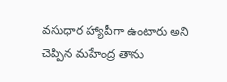వసుధార హ్యాపీగా ఉంటారు అని చెప్పిన మహేంద్ర తాను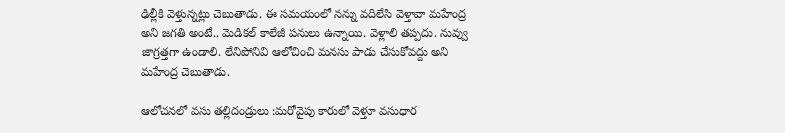ఢిల్లీకి వెళ్తున్నట్లు చెబుతాడు. ఈ సమయంలో నన్ను వదిలేసి వెళ్తావా మహేంద్ర అని జగతి అంటే.. మెడికల్ కాలేజీ పనులు ఉన్నాయి. వెళ్లాలి తప్పదు. నువ్వు జాగ్రత్తగా ఉండాలి. లేనిపోనివి ఆలోచించి మనసు పాడు చేసుకోవద్దు అని మహేంద్ర చెబుతాడు.

ఆలోచనలో వసు తల్లిదండ్రులు :మరోవైపు కారులో వెళ్తూ వసుధార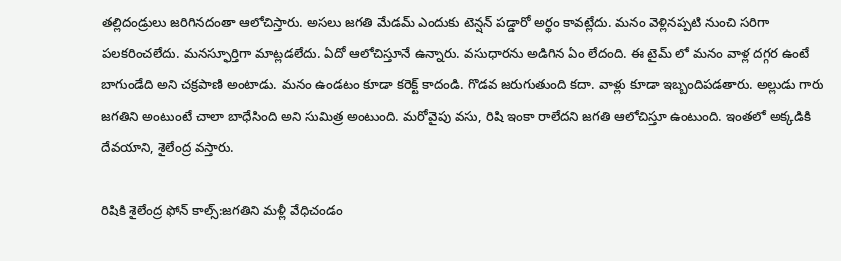తల్లిదండ్రులు జరిగినదంతా ఆలోచిస్తారు. అసలు జగతి మేడమ్ ఎందుకు టెన్షన్ పడ్డారో అర్థం కావట్లేదు. మనం వెళ్లినప్పటి నుంచి సరిగా పలకరించలేదు. మనస్ఫూర్తిగా మాట్లడలేదు. ఏదో ఆలోచిస్తూనే ఉన్నారు. వసుధారను అడిగిన ఏం లేదంది. ఈ టైమ్ లో మనం వాళ్ల దగ్గర ఉంటే బాగుండేది అని చక్రపాణి అంటాడు. మనం ఉండటం కూడా కరెక్ట్ కాదండి. గొడవ జరుగుతుంది కదా. వాళ్లు కూడా ఇబ్బందిపడతారు. అల్లుడు గారు జగతిని అంటుంటే చాలా బాధేసింది అని సుమిత్ర అంటుంది. మరోవైపు వసు, రిషి ఇంకా రాలేదని జగతి ఆలోచిస్తూ ఉంటుంది. ఇంతలో అక్కడికి దేవయాని, శైలేంద్ర వస్తారు.

రిషికి శైలేంద్ర ఫోన్ కాల్స్:జగతిని మళ్లీ వేధిచండం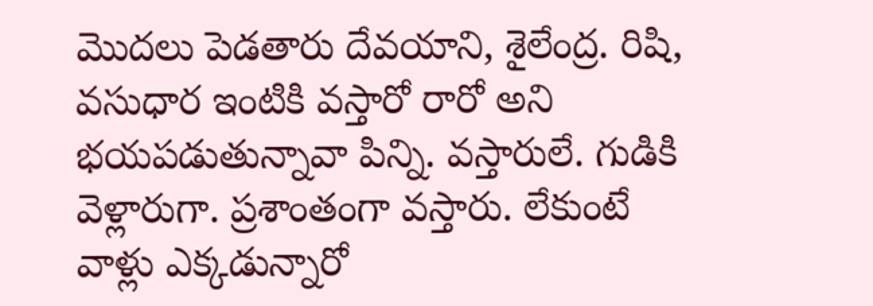మొదలు పెడతారు దేవయాని, శైలేంద్ర. రిషి, వసుధార ఇంటికి వస్తారో రారో అని భయపడుతున్నావా పిన్ని. వస్తారులే. గుడికి వెళ్లారుగా. ప్రశాంతంగా వస్తారు. లేకుంటే వాళ్లు ఎక్కడున్నారో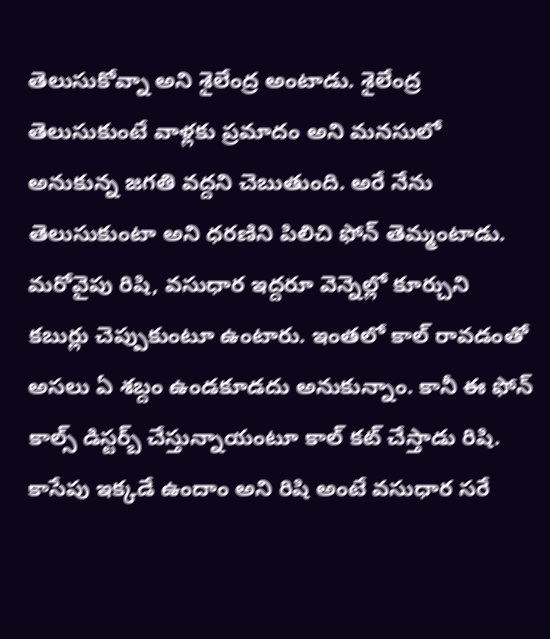తెలుసుకోవ్నా అని శైలేంద్ర అంటాడు. శైలేంద్ర తెలుసుకుంటే వాళ్లకు ప్రమాదం అని మనసులో అనుకున్న జగతి వద్దని చెబుతుంది. అరే నేను తెలుసుకుంటా అని ధరణిని పిలిచి ఫోన్ తెమ్మంటాడు. మరోవైపు రిషి, వసుధార ఇద్దరూ వెన్నెల్లో కూర్చుని కబుర్లు చెప్పుకుంటూ ఉంటారు. ఇంతలో కాల్ రావడంతో అసలు ఏ శబ్దం ఉండకూడదు అనుకున్నాం. కానీ ఈ ఫోన్ కాల్స్ డిస్టర్బ్ చేస్తున్నాయంటూ కాల్ కట్ చేస్తాడు రిషి. కాసేపు ఇక్కడే ఉందాం అని రిషి అంటే వసుధార సరే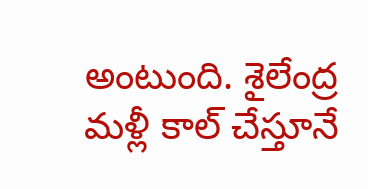అంటుంది. శైలేంద్ర మళ్లీ కాల్ చేస్తూనే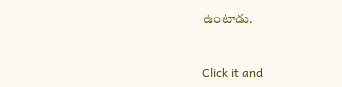ఉంటాడు.


Click it and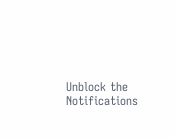Unblock the Notifications